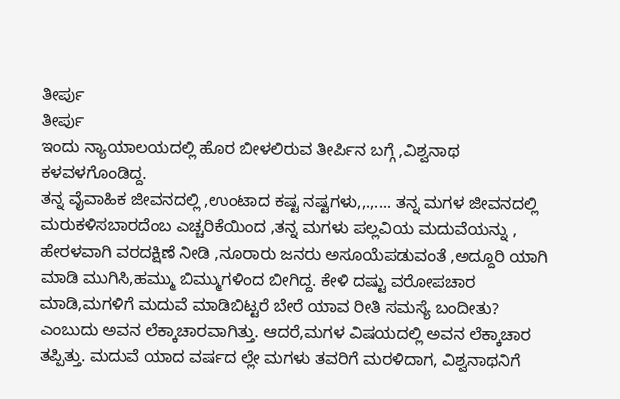ತೀರ್ಪು
ತೀರ್ಪು
ಇಂದು ನ್ಯಾಯಾಲಯದಲ್ಲಿ ಹೊರ ಬೀಳಲಿರುವ ತೀರ್ಪಿನ ಬಗ್ಗೆ ,ವಿಶ್ವನಾಥ ಕಳವಳಗೊಂಡಿದ್ದ.
ತನ್ನ ವೈವಾಹಿಕ ಜೀವನದಲ್ಲಿ ,ಉಂಟಾದ ಕಷ್ಟ ನಷ್ಟಗಳು,,.,.... ತನ್ನ ಮಗಳ ಜೀವನದಲ್ಲಿ ಮರುಕಳಿಸಬಾರದೆಂಬ ಎಚ್ಚರಿಕೆಯಿಂದ ,ತನ್ನ ಮಗಳು ಪಲ್ಲವಿಯ ಮದುವೆಯನ್ನು , ಹೇರಳವಾಗಿ ವರದಕ್ಷಿಣೆ ನೀಡಿ ,ನೂರಾರು ಜನರು ಅಸೂಯೆಪಡುವಂತೆ ,ಅದ್ದೂರಿ ಯಾಗಿ ಮಾಡಿ ಮುಗಿಸಿ,ಹಮ್ಮು ಬಿಮ್ಮುಗಳಿಂದ ಬೀಗಿದ್ದ. ಕೇಳಿ ದಷ್ಟು ವರೋಪಚಾರ ಮಾಡಿ,ಮಗಳಿಗೆ ಮದುವೆ ಮಾಡಿಬಿಟ್ಟರೆ ಬೇರೆ ಯಾವ ರೀತಿ ಸಮಸ್ಯೆ ಬಂದೀತು? ಎಂಬುದು ಅವನ ಲೆಕ್ಕಾಚಾರವಾಗಿತ್ತು. ಆದರೆ,ಮಗಳ ವಿಷಯದಲ್ಲಿ ಅವನ ಲೆಕ್ಕಾಚಾರ ತಪ್ಪಿತ್ತು. ಮದುವೆ ಯಾದ ವರ್ಷದ ಲ್ಲೇ ಮಗಳು ತವರಿಗೆ ಮರಳಿದಾಗ, ವಿಶ್ವನಾಥನಿಗೆ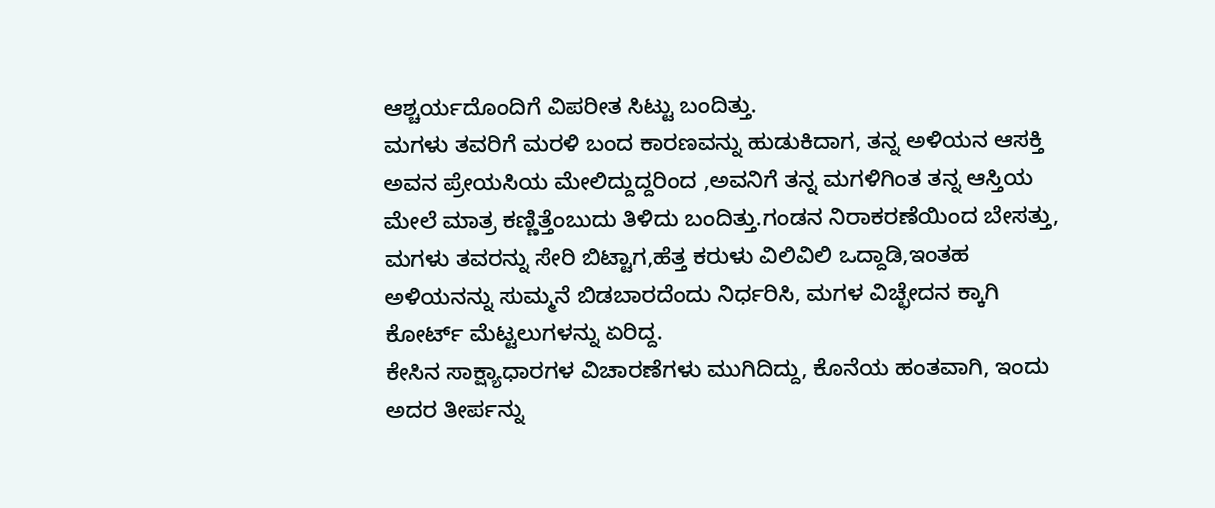ಆಶ್ಚರ್ಯದೊಂದಿಗೆ ವಿಪರೀತ ಸಿಟ್ಟು ಬಂದಿತ್ತು.
ಮಗಳು ತವರಿಗೆ ಮರಳಿ ಬಂದ ಕಾರಣವನ್ನು ಹುಡುಕಿದಾಗ, ತನ್ನ ಅಳಿಯನ ಆಸಕ್ತಿ ಅವನ ಪ್ರೇಯಸಿಯ ಮೇಲಿದ್ದುದ್ದರಿಂದ ,ಅವನಿಗೆ ತನ್ನ ಮಗಳಿಗಿಂತ ತನ್ನ ಆಸ್ತಿಯ ಮೇಲೆ ಮಾತ್ರ ಕಣ್ಣಿತ್ತೆಂಬುದು ತಿಳಿದು ಬಂದಿತ್ತು.ಗಂಡನ ನಿರಾಕರಣೆಯಿಂದ ಬೇಸತ್ತು, ಮಗಳು ತವರನ್ನು ಸೇರಿ ಬಿಟ್ಟಾಗ,ಹೆತ್ತ ಕರುಳು ವಿಲಿವಿಲಿ ಒದ್ದಾಡಿ,ಇಂತಹ ಅಳಿಯನನ್ನು ಸುಮ್ಮನೆ ಬಿಡಬಾರದೆಂದು ನಿರ್ಧರಿಸಿ, ಮಗಳ ವಿಚ್ಛೇದನ ಕ್ಕಾಗಿ ಕೋರ್ಟ್ ಮೆಟ್ಟಲುಗಳನ್ನು ಏರಿದ್ದ.
ಕೇಸಿನ ಸಾಕ್ಷ್ಯಾಧಾರಗಳ ವಿಚಾರಣೆಗಳು ಮುಗಿದಿದ್ದು, ಕೊನೆಯ ಹಂತವಾಗಿ, ಇಂದು ಅದರ ತೀರ್ಪನ್ನು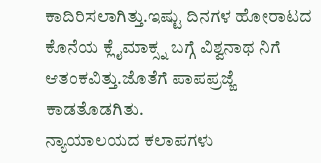ಕಾದಿರಿಸಲಾಗಿತ್ತು.ಇಷ್ಟು ದಿನಗಳ ಹೋರಾಟದ ಕೊನೆಯ ಕ್ಲೈಮಾಕ್ಸ್ನ ಬಗ್ಗೆ ವಿಶ್ವನಾಥ ನಿಗೆ ಆತಂಕವಿತ್ತು.ಜೊತೆಗೆ ಪಾಪಪ್ರಜ್ಙೆ ಕಾಡತೊಡಗಿತು.
ನ್ಯಾಯಾಲಯದ ಕಲಾಪಗಳು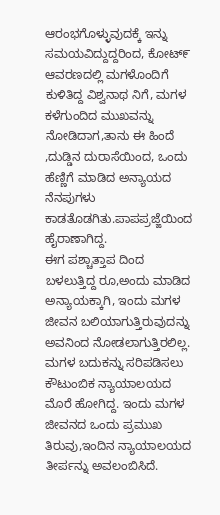ಆರಂಭಗೊಳ್ಳುವುದಕ್ಕೆ ಇನ್ನು ಸಮಯವಿದ್ದುದ್ದರಿಂದ, ಕೋಟ್೯ ಆವರಣದಲ್ಲಿ ಮಗಳೊಂದಿಗೆ ಕುಳಿತಿದ್ದ ವಿಶ್ವನಾಥ ನಿಗೆ, ಮಗಳ ಕಳೆಗುಂದಿದ ಮುಖವನ್ನು ನೋಡಿದಾಗ,ತಾನು ಈ ಹಿಂದೆ ,ದುಡ್ಡಿನ ದುರಾಸೆಯಿಂದ, ಒಂದು ಹೆಣ್ಣಿಗೆ ಮಾಡಿದ ಅನ್ಯಾಯದ ನೆನಪುಗಳು ಕಾಡತೊಡಗಿತು.ಪಾಪಪ್ರಜ್ಙೆಯಿಂದ ಹೈರಾಣಾಗಿದ್ದ.
ಈಗ ಪಶ್ಚಾತ್ತಾಪ ದಿಂದ ಬಳಲುತ್ತಿದ್ದ ರೂ,ಅಂದು ಮಾಡಿದ ಅನ್ಯಾಯಕ್ಕಾಗಿ, ಇಂದು ಮಗಳ ಜೀವನ ಬಲಿಯಾಗುತ್ತಿರುವುದನ್ನು ಅವನಿಂದ ನೋಡಲಾಗುತ್ತಿರಲಿಲ್ಲ. ಮಗಳ ಬದುಕನ್ನು ಸರಿಪಡಿಸಲು ಕೌಟುಂಬಿಕ ನ್ಯಾಯಾಲಯದ ಮೊರೆ ಹೋಗಿದ್ದ. ಇಂದು ಮಗಳ ಜೀವನದ ಒಂದು ಪ್ರಮುಖ ತಿರುವು,ಇಂದಿನ ನ್ಯಾಯಾಲಯದ ತೀರ್ಪನ್ನು ಅವಲಂಬಿಸಿದೆ.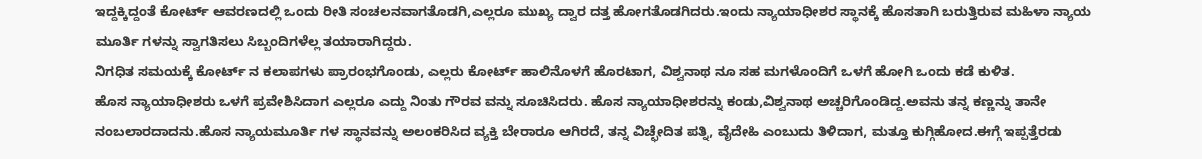ಇದ್ದಕ್ಕಿದ್ದಂತೆ ಕೋರ್ಟ್ ಆವರಣದಲ್ಲಿ ಒಂದು ರೀತಿ ಸಂಚಲನವಾಗತೊಡಗಿ,ಎಲ್ಲರೂ ಮುಖ್ಯ ದ್ವಾರ ದತ್ತ ಹೋಗತೊಡಗಿದರು.ಇಂದು ನ್ಯಾಯಾಧೀಶರ ಸ್ಥಾನಕ್ಕೆ ಹೊಸತಾಗಿ ಬರುತ್ತಿರುವ ಮಹಿಳಾ ನ್ಯಾಯ ಮೂರ್ತಿ ಗಳನ್ನು ಸ್ವಾಗತಿಸಲು ಸಿಬ್ಬಂದಿಗಳೆಲ್ಲ ತಯಾರಾಗಿದ್ದರು.
ನಿಗಧಿತ ಸಮಯಕ್ಕೆ ಕೋರ್ಟ್ ನ ಕಲಾಪಗಳು ಪ್ರಾರಂಭಗೊಂಡು, ಎಲ್ಲರು ಕೋರ್ಟ್ ಹಾಲಿನೊಳಗೆ ಹೊರಟಾಗ, ವಿಶ್ವನಾಥ ನೂ ಸಹ ಮಗಳೊಂದಿಗೆ ಒಳಗೆ ಹೋಗಿ ಒಂದು ಕಡೆ ಕುಳಿತ.
ಹೊಸ ನ್ಯಾಯಾಧೀಶರು ಒಳಗೆ ಪ್ರವೇಶಿಸಿದಾಗ ಎಲ್ಲರೂ ಎದ್ದು ನಿಂತು ಗೌರವ ವನ್ನು ಸೂಚಿಸಿದರು. ಹೊಸ ನ್ಯಾಯಾಧೀಶರನ್ನು ಕಂಡು,ವಿಶ್ವನಾಥ ಅಚ್ಚರಿಗೊಂಡಿದ್ದ.ಅವನು ತನ್ನ ಕಣ್ಣನ್ನು ತಾನೇ ನಂಬಲಾರದಾದನು.ಹೊಸ ನ್ಯಾಯಮೂರ್ತಿ ಗಳ ಸ್ಥಾನವನ್ನು ಅಲಂಕರಿಸಿದ ವ್ಯಕ್ತಿ ಬೇರಾರೂ ಆಗಿರದೆ, ತನ್ನ ವಿಚ್ಛೇದಿತ ಪತ್ನಿ, ವೈದೇಹಿ ಎಂಬುದು ತಿಳಿದಾಗ, ಮತ್ತೂ ಕುಗ್ಗಿಹೋದ.ಈಗ್ಗೆ ಇಪ್ಪತ್ತೆರಡು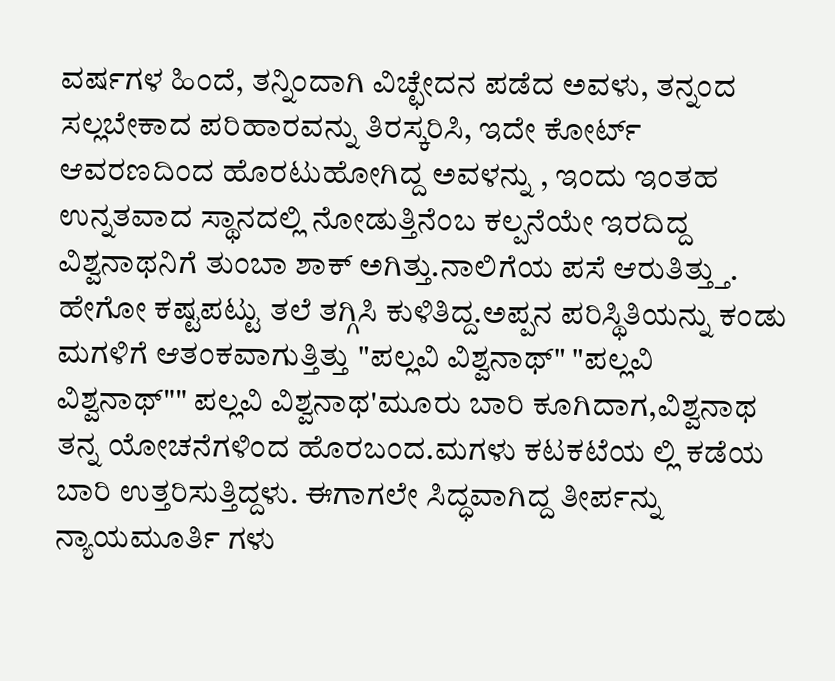ವರ್ಷಗಳ ಹಿಂದೆ, ತನ್ನಿಂದಾಗಿ ವಿಚ್ಛೇದನ ಪಡೆದ ಅವಳು, ತನ್ನಂದ ಸಲ್ಲಬೇಕಾದ ಪರಿಹಾರವನ್ನು ತಿರಸ್ಕರಿಸಿ, ಇದೇ ಕೋರ್ಟ್ ಆವರಣದಿಂದ ಹೊರಟುಹೋಗಿದ್ದ ಅವಳನ್ನು , ಇಂದು ಇಂತಹ ಉನ್ನತವಾದ ಸ್ಥಾನದಲ್ಲಿ ನೋಡುತ್ತಿನೆಂಬ ಕಲ್ಪನೆಯೇ ಇರದಿದ್ದ ವಿಶ್ವನಾಥನಿಗೆ ತುಂಬಾ ಶಾಕ್ ಅಗಿತ್ತು.ನಾಲಿಗೆಯ ಪಸೆ ಆರುತಿತ್ತ್ತು.
ಹೇಗೋ ಕಷ್ಟಪಟ್ಟು ತಲೆ ತಗ್ಗಿಸಿ ಕುಳಿತಿದ್ದ.ಅಪ್ಪನ ಪರಿಸ್ಥಿತಿಯನ್ನು ಕಂಡು ಮಗಳಿಗೆ ಆತಂಕವಾಗುತ್ತಿತ್ತು "ಪಲ್ಲವಿ ವಿಶ್ವನಾಥ್" "ಪಲ್ಲವಿ ವಿಶ್ವನಾಥ್"" ಪಲ್ಲವಿ ವಿಶ್ವನಾಥ'ಮೂರು ಬಾರಿ ಕೂಗಿದಾಗ,ವಿಶ್ವನಾಥ ತನ್ನ ಯೋಚನೆಗಳಿಂದ ಹೊರಬಂದ.ಮಗಳು ಕಟಕಟೆಯ ಲ್ಲಿ ಕಡೆಯ ಬಾರಿ ಉತ್ತರಿಸುತ್ತಿದ್ದಳು. ಈಗಾಗಲೇ ಸಿದ್ಧವಾಗಿದ್ದ ತೀರ್ಪನ್ನು ನ್ಯಾಯಮೂರ್ತಿ ಗಳು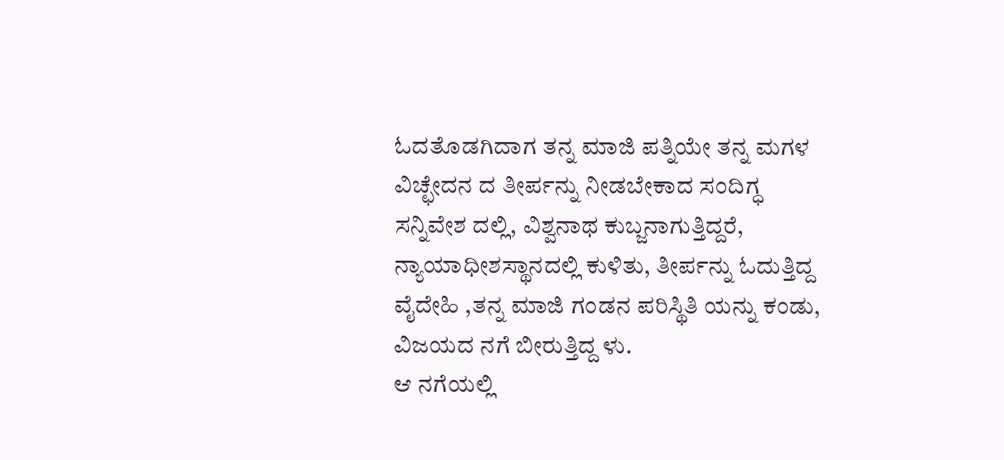ಓದತೊಡಗಿದಾಗ ತನ್ನ ಮಾಜಿ ಪತ್ನಿಯೇ ತನ್ನ ಮಗಳ ವಿಚ್ಛೇದನ ದ ತೀರ್ಪನ್ನು ನೀಡಬೇಕಾದ ಸಂದಿಗ್ಧ ಸನ್ನಿವೇಶ ದಲ್ಲಿ, ವಿಶ್ವನಾಥ ಕುಬ್ಜನಾಗುತ್ತಿದ್ದರೆ, ನ್ಯಾಯಾಧೀಶಸ್ಥಾನದಲ್ಲಿ ಕುಳಿತು, ತೀರ್ಪನ್ನು ಓದುತ್ತಿದ್ದ ವೈದೇಹಿ ,ತನ್ನ ಮಾಜಿ ಗಂಡನ ಪರಿಸ್ಥಿತಿ ಯನ್ನು ಕಂಡು, ವಿಜಯದ ನಗೆ ಬೀರುತ್ತಿದ್ದ ಳು.
ಆ ನಗೆಯಲ್ಲಿ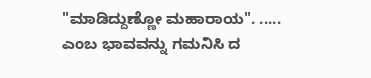"ಮಾಡಿದ್ದುಣ್ಣೋ ಮಹಾರಾಯ". ..... ಎಂಬ ಭಾವವನ್ನು ಗಮನಿಸಿ ದ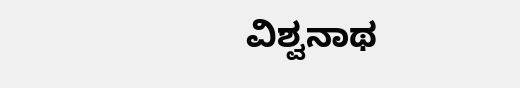ವಿಶ್ವನಾಥ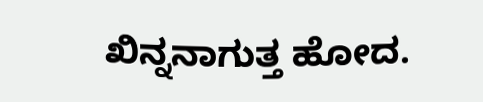ಖಿನ್ನನಾಗುತ್ತ ಹೋದ.